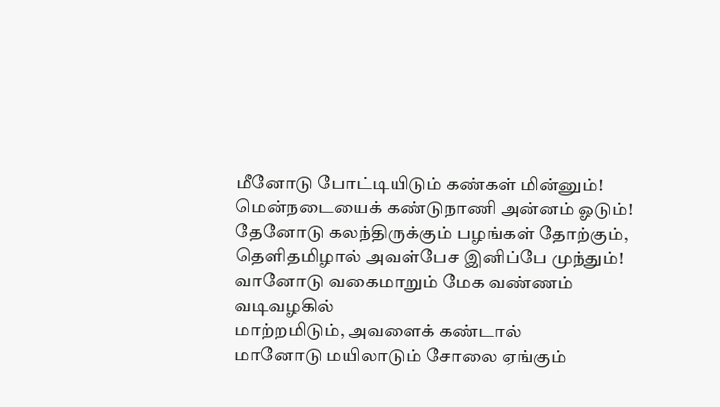மீனோடு போட்டியிடும் கண்கள் மின்னும்!
மென்நடையைக் கண்டுநாணி அன்னம் ஓடும்!
தேனோடு கலந்திருக்கும் பழங்கள் தோற்கும்,
தெளிதமிழால் அவள்பேச இனிப்பே முந்தும்!
வானோடு வகைமாறும் மேக வண்ணம்
வடிவழகில்
மாற்றமிடும், அவளைக் கண்டால்
மானோடு மயிலாடும் சோலை ஏங்கும்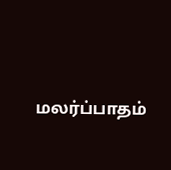மலர்ப்பாதம்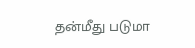தன்மீது படுமா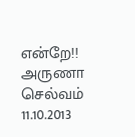என்றே!!
அருணா செல்வம்
11.10.2013